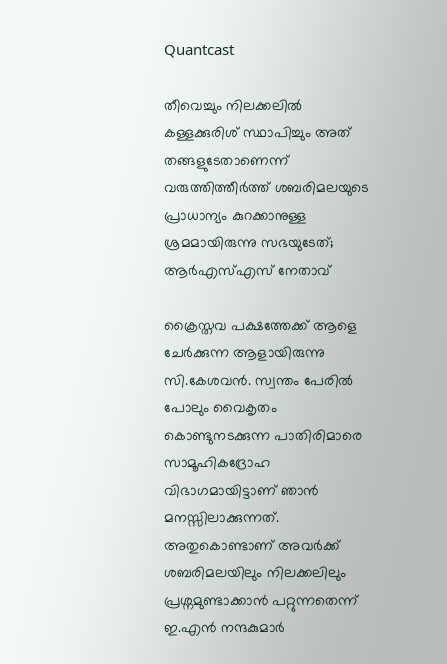Quantcast

തീവെച്ചും നിലക്കലിൽ കള്ളക്കുരിശ് സ്ഥാപിച്ചും അത് തങ്ങളുടേതാണെന്ന് വരുത്തിത്തീർത്ത് ശബരിമലയുടെ പ്രാധാന്യം കുറക്കാനുള്ള ശ്രമമായിരുന്നു സഭയുടേത്; ആർഎസ്എസ് നേതാവ്

ക്രൈസ്തവ പക്ഷത്തേക്ക് ആളെ ചേർക്കുന്ന ആളായിരുന്നു സി.കേശവൻ. സ്വന്തം പേരിൽ പോലും വൈകൃതം കൊണ്ടുനടക്കുന്ന പാതിരിമാരെ സാമൂഹികദ്രോഹ വിഭാഗമായിട്ടാണ് ഞാൻ മനസ്സിലാക്കുന്നത്. അതുകൊണ്ടാണ് അവർക്ക് ശബരിമലയിലും നിലക്കലിലും പ്രശ്നമുണ്ടാക്കാൻ പറ്റുന്നതെന്ന് ഇ.എൻ നന്ദകുമാർ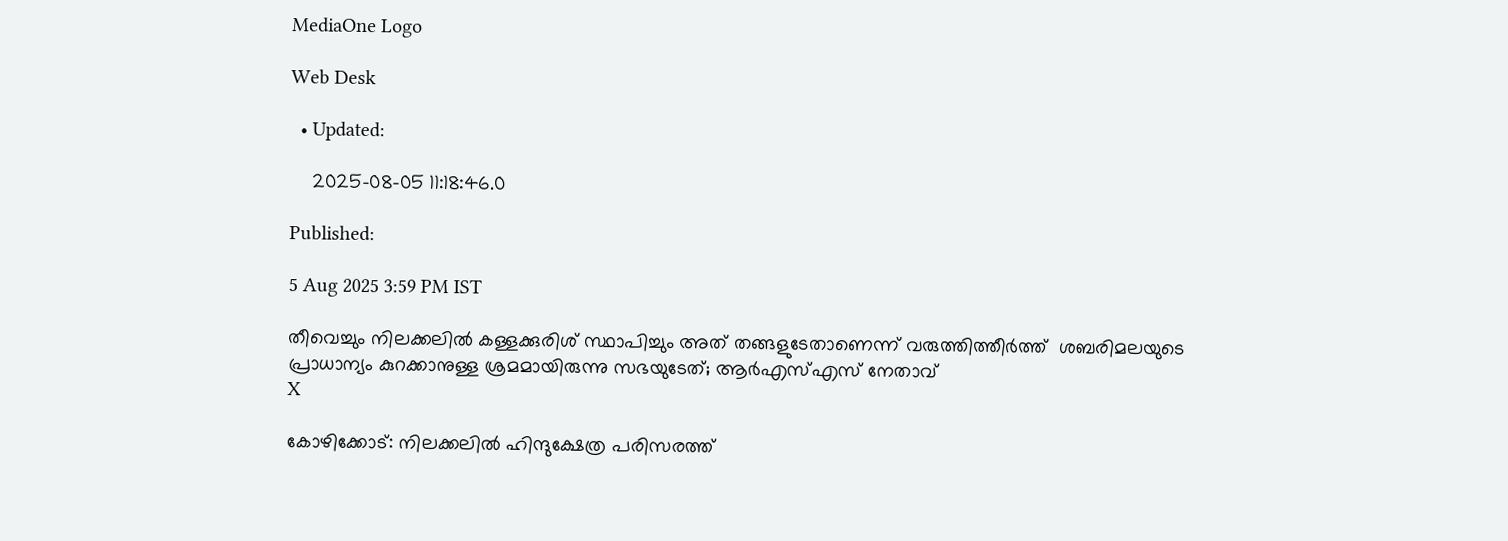MediaOne Logo

Web Desk

  • Updated:

    2025-08-05 11:18:46.0

Published:

5 Aug 2025 3:59 PM IST

തീവെച്ചും നിലക്കലിൽ കള്ളക്കുരിശ് സ്ഥാപിച്ചും അത് തങ്ങളുടേതാണെന്ന് വരുത്തിത്തീർത്ത്  ശബരിമലയുടെ പ്രാധാന്യം കുറക്കാനുള്ള ശ്രമമായിരുന്നു സഭയുടേത്; ആർഎസ്എസ് നേതാവ്
X

കോഴിക്കോട്: നിലക്കലിൽ ഹിന്ദുക്ഷേത്ര പരിസരത്ത്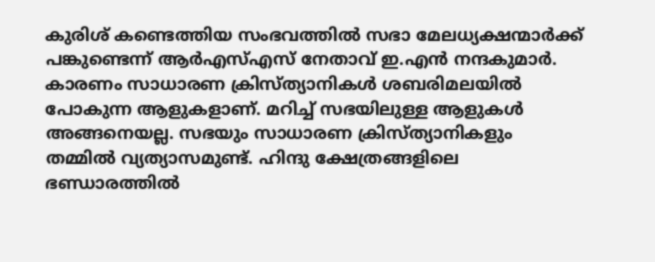കുരിശ് കണ്ടെത്തിയ സംഭവത്തിൽ സഭാ മേലധ്യക്ഷന്മാർക്ക് പങ്കുണ്ടെന്ന് ആർഎസ്എസ് നേതാവ് ഇ.എൻ നന്ദകുമാർ. കാരണം സാധാരണ ക്രിസ്ത്യാനികൾ ശബരിമലയിൽ പോകുന്ന ആളുകളാണ്. മറിച്ച് സഭയിലുള്ള ആളുകൾ അങ്ങനെയല്ല. സഭയും സാധാരണ ക്രിസ്ത്യാനികളും തമ്മിൽ വ്യത്യാസമുണ്ട്. ഹിന്ദു ക്ഷേത്രങ്ങളിലെ ഭണ്ഡാരത്തിൽ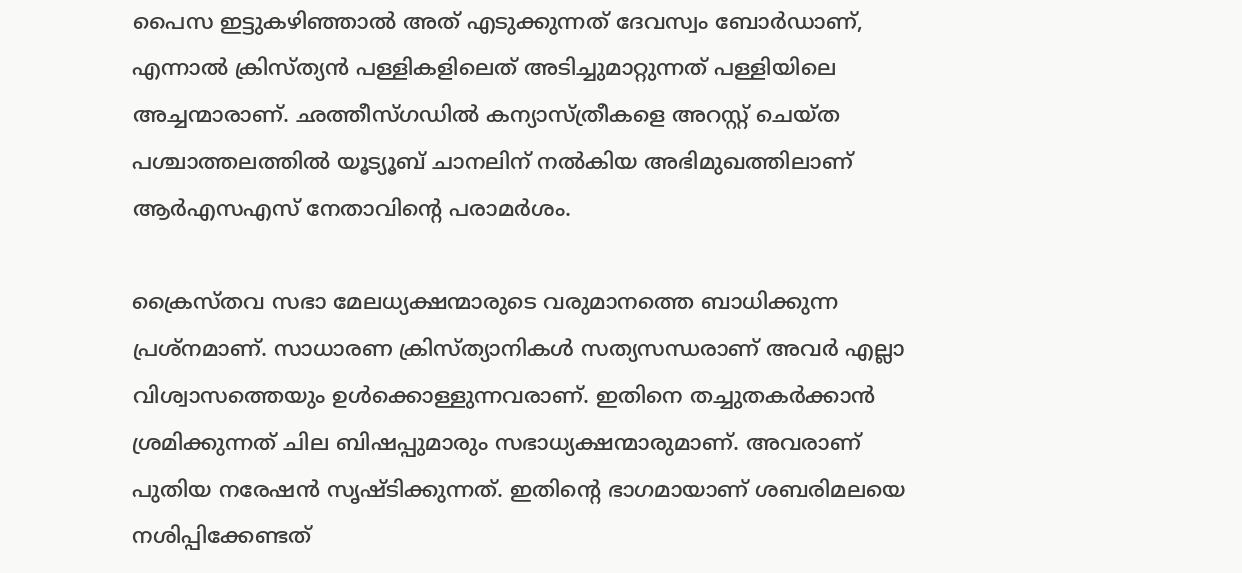പൈസ ഇട്ടുകഴിഞ്ഞാൽ അത് എടുക്കുന്നത് ദേവസ്വം ബോർഡാണ്, എന്നാൽ ക്രിസ്ത്യൻ പള്ളികളിലെത് അടിച്ചുമാറ്റുന്നത് പള്ളിയിലെ അച്ചന്മാരാണ്. ഛത്തീസ്ഗഡിൽ കന്യാസ്ത്രീകളെ അറസ്റ്റ് ചെയ്ത പശ്ചാത്തലത്തിൽ യൂട്യൂബ് ചാനലിന് നൽകിയ അഭിമുഖത്തിലാണ് ആർഎസഎസ് നേതാവിന്റെ പരാമർശം.

ക്രൈസ്തവ സഭാ മേലധ്യക്ഷന്മാരുടെ വരുമാനത്തെ ബാധിക്കുന്ന പ്രശ്‌നമാണ്. സാധാരണ ക്രിസ്ത്യാനികൾ സത്യസന്ധരാണ് അവർ എല്ലാ വിശ്വാസത്തെയും ഉൾക്കൊള്ളുന്നവരാണ്. ഇതിനെ തച്ചുതകർക്കാൻ ശ്രമിക്കുന്നത് ചില ബിഷപ്പുമാരും സഭാധ്യക്ഷന്മാരുമാണ്. അവരാണ് പുതിയ നരേഷൻ സൃഷ്ടിക്കുന്നത്. ഇതിന്റെ ഭാഗമായാണ് ശബരിമലയെ നശിപ്പിക്കേണ്ടത്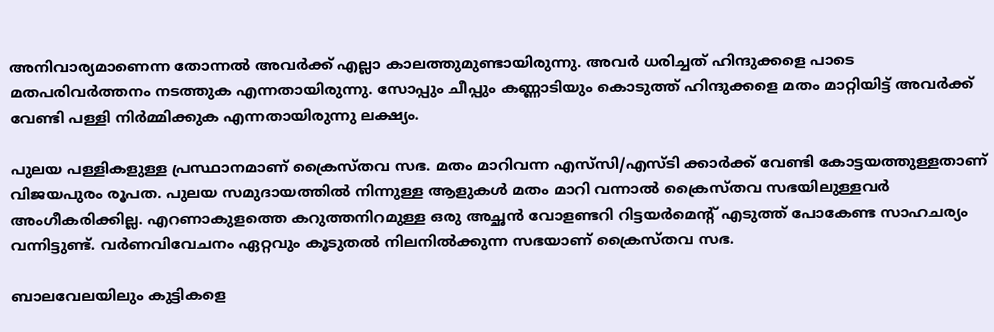അനിവാര്യമാണെന്ന തോന്നൽ അവർക്ക് എല്ലാ കാലത്തുമുണ്ടായിരുന്നു. അവർ ധരിച്ചത് ഹിന്ദുക്കളെ പാടെ മതപരിവർത്തനം നടത്തുക എന്നതായിരുന്നു. സോപ്പും ചീപ്പും കണ്ണാടിയും കൊടുത്ത് ഹിന്ദുക്കളെ മതം മാറ്റിയിട്ട് അവർക്ക് വേണ്ടി പള്ളി നിർമ്മിക്കുക എന്നതായിരുന്നു ലക്ഷ്യം.

പുലയ പള്ളികളുള്ള പ്രസ്ഥാനമാണ് ക്രൈസ്തവ സഭ. മതം മാറിവന്ന എസ്‌സി/എസ്ടി ക്കാർക്ക് വേണ്ടി കോട്ടയത്തുള്ളതാണ് വിജയപുരം രൂപത. പുലയ സമുദായത്തിൽ നിന്നുള്ള ആളുകൾ മതം മാറി വന്നാൽ ക്രൈസ്തവ സഭയിലുള്ളവർ അംഗീകരിക്കില്ല. എറണാകുളത്തെ കറുത്തനിറമുള്ള ഒരു അച്ഛൻ വോളണ്ടറി റിട്ടയർമെന്റ് എടുത്ത് പോകേണ്ട സാഹചര്യം വന്നിട്ടുണ്ട്. വർണവിവേചനം ഏറ്റവും കൂടുതൽ നിലനിൽക്കുന്ന സഭയാണ് ക്രൈസ്തവ സഭ.

ബാലവേലയിലും കുട്ടികളെ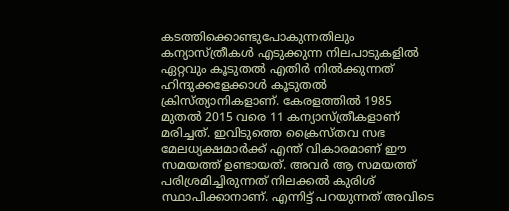കടത്തിക്കൊണ്ടുപോകുന്നതിലും കന്യാസ്ത്രീകൾ എടുക്കുന്ന നിലപാടുകളിൽ ഏറ്റവും കൂടുതൽ എതിർ നിൽക്കുന്നത് ഹിന്ദുക്കളേക്കാൾ കൂടുതൽ ക്രിസ്ത്യാനികളാണ്. കേരളത്തിൽ 1985 മുതൽ 2015 വരെ 11 കന്യാസ്ത്രീകളാണ് മരിച്ചത്. ഇവിടുത്തെ ക്രൈസ്തവ സഭ മേലധ്യക്ഷമാർക്ക് എന്ത് വികാരമാണ് ഈ സമയത്ത് ഉണ്ടായത്. അവർ ആ സമയത്ത് പരിശ്രമിച്ചിരുന്നത് നിലക്കൽ കുരിശ് സ്ഥാപിക്കാനാണ്. എന്നിട്ട് പറയുന്നത് അവിടെ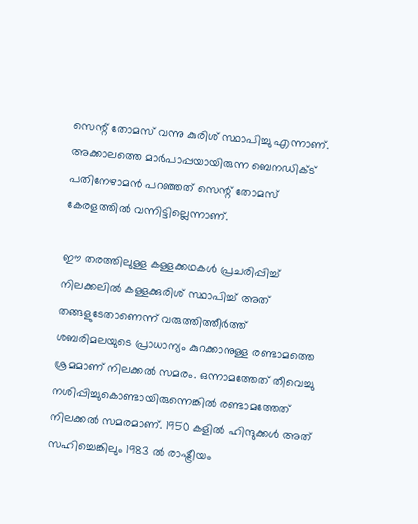സെന്റ് തോമസ് വന്നു കുരിശ് സ്ഥാപിച്ചു എന്നാണ്. അക്കാലത്തെ മാർപാപ്പയായിരുന്ന ബെനഡിക്ട് പതിനേഴാമൻ പറഞ്ഞത് സെന്റ് തോമസ് കേരളത്തിൽ വന്നിട്ടില്ലെന്നാണ്.

ഈ തരത്തിലുള്ള കള്ളക്കഥകൾ പ്രചരിപ്പിച്ച് നിലക്കലിൽ കള്ളക്കുരിശ് സ്ഥാപിച്ച് അത് തങ്ങളുടേതാണെന്ന് വരുത്തിത്തീർത്ത് ശബരിമലയുടെ പ്രാധാന്യം കുറക്കാനുള്ള രണ്ടാമത്തെ ശ്രമമാണ് നിലക്കൽ സമരം. ഒന്നാമത്തേത് തീവെച്ചു നശിപ്പിച്ചുകൊണ്ടായിരുന്നെങ്കിൽ രണ്ടാമത്തേത് നിലക്കൽ സമരമാണ്. 1950 കളിൽ ഹിന്ദുക്കൾ അത് സഹിച്ചെങ്കിലും 1983 ൽ രാഷ്ട്രീയം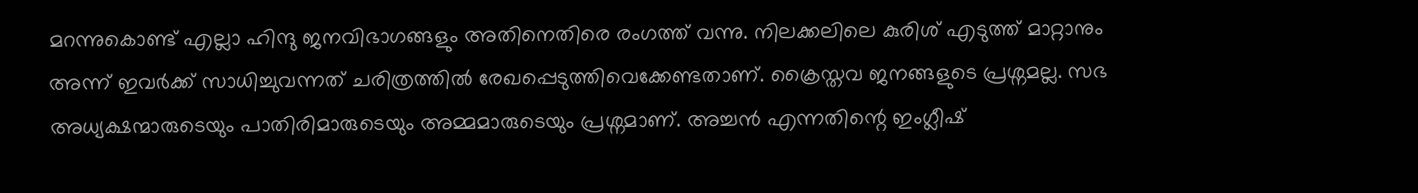മറന്നുകൊണ്ട് എല്ലാ ഹിന്ദു ജനവിഭാഗങ്ങളും അതിനെതിരെ രംഗത്ത് വന്നു. നിലക്കലിലെ കുരിശ് എടുത്ത് മാറ്റാനും അന്ന് ഇവർക്ക് സാധിച്ചുവന്നത് ചരിത്രത്തിൽ രേഖപ്പെടുത്തിവെക്കേണ്ടതാണ്. ക്രൈസ്തവ ജനങ്ങളുടെ പ്രശ്നമല്ല. സഭ അധ്യക്ഷന്മാരുടെയും പാതിരിമാരുടെയും അമ്മമാരുടെയും പ്രശ്നമാണ്. അച്ചൻ എന്നതിന്റെ ഇംഗ്ലീഷ്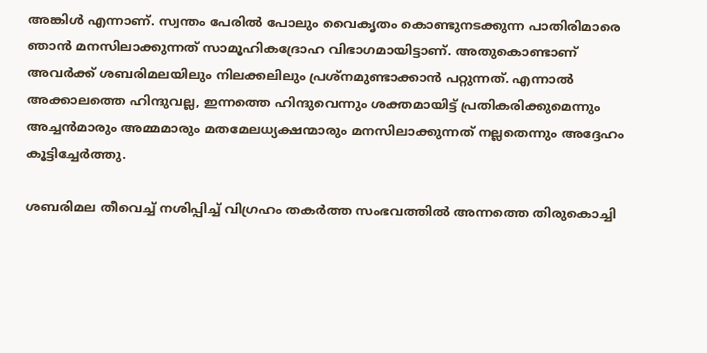അങ്കിൾ എന്നാണ്. സ്വന്തം പേരിൽ പോലും വൈകൃതം കൊണ്ടുനടക്കുന്ന പാതിരിമാരെ ഞാൻ മനസിലാക്കുന്നത് സാമൂഹികദ്രോഹ വിഭാഗമായിട്ടാണ്. അതുകൊണ്ടാണ് അവർക്ക് ശബരിമലയിലും നിലക്കലിലും പ്രശ്നമുണ്ടാക്കാൻ പറ്റുന്നത്. എന്നാൽ അക്കാലത്തെ ഹിന്ദുവല്ല, ഇന്നത്തെ ഹിന്ദുവെന്നും ശക്തമായിട്ട് പ്രതികരിക്കുമെന്നും അച്ചൻമാരും അമ്മമാരും മതമേലധ്യക്ഷന്മാരും മനസിലാക്കുന്നത് നല്ലതെന്നും അദ്ദേഹം കൂട്ടിച്ചേർത്തു.

ശബരിമല തീവെച്ച് നശിപ്പിച്ച് വിഗ്രഹം തകർത്ത സംഭവത്തിൽ അന്നത്തെ തിരുകൊച്ചി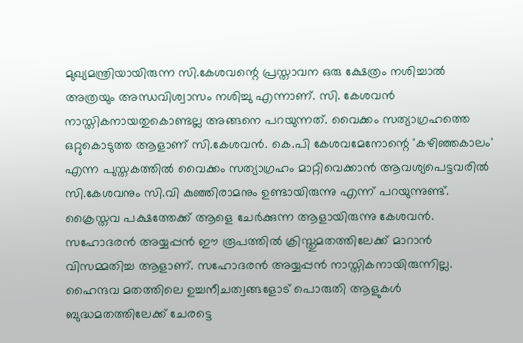മുഖ്യമന്ത്രിയായിരുന്ന സി.കേശവന്റെ പ്രസ്താവന ഒരു ക്ഷേത്രം നശിച്ചാൽ അത്രയും അന്ധവിശ്വാസം നശിച്ചു എന്നാണ്. സി. കേശവൻ നാസ്തികനായതുകൊണ്ടല്ല അങ്ങനെ പറയുന്നത്. വൈക്കം സത്യാഗ്രഹത്തെ ഒറ്റുകൊടുത്ത ആളാണ് സി.കേശവൻ. കെ.പി കേശവമേനോന്റെ 'കഴിഞ്ഞകാലം' എന്ന പുസ്തകത്തിൽ വൈക്കം സത്യാഗ്രഹം മാറ്റിവെക്കാൻ ആവശ്യപെട്ടവരിൽ സി.കേശവനും സി.വി കുഞ്ഞിരാമനും ഉണ്ടായിരുന്നു എന്ന് പറയുന്നുണ്ട്. ക്രൈസ്തവ പക്ഷത്തേക്ക് ആളെ ചേർക്കുന്ന ആളായിരുന്നു കേശവൻ. സഹോദരൻ അയ്യപ്പൻ ഈ രൂപത്തിൽ ക്രിസ്തുമതത്തിലേക്ക് മാറാൻ വിസമ്മതിച്ച ആളാണ്. സഹോദരൻ അയ്യപ്പൻ നാസ്തികനായിരുന്നില്ല. ഹൈന്ദവ മതത്തിലെ ഉച്ചനീചത്വങ്ങളോട് പൊരുതി ആളുകൾ ബുദ്ധമതത്തിലേക്ക് ചേരട്ടെ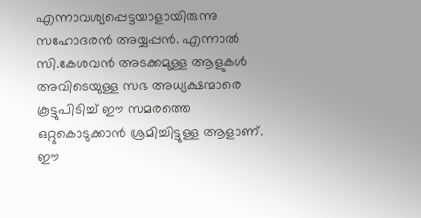എന്നാവശ്യപ്പെട്ടയാളായിരുന്നു സഹോദരൻ അയ്യപ്പൻ. എന്നാൽ സി.കേശവൻ അടക്കമുള്ള ആളുകൾ അവിടെയുള്ള സഭ അധ്യക്ഷന്മാരെ കൂട്ടുപിടിച്ച് ഈ സമരത്തെ ഒറ്റുകൊടുക്കാൻ ശ്രമിച്ചിട്ടുള്ള ആളാണ്. ഈ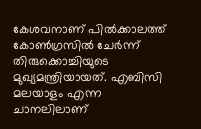കേശവനാണ് പിൽക്കാലത്ത് കോൺഗ്രസിൽ ചേർന്ന് തിരുക്കൊച്ചിയുടെ മുഖ്യമന്ത്രിയായത്. എബിസി മലയാളം എന്ന ചാനലിലാണ്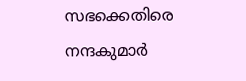സഭക്കെതിരെ നന്ദകുമാർ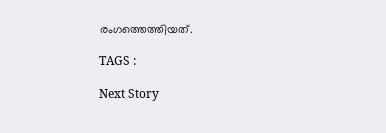രംഗത്തെത്തിയത്.

TAGS :

Next Story